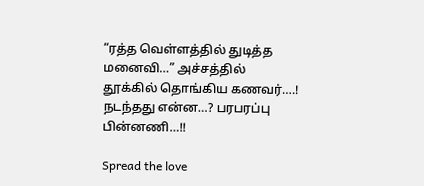“ரத்த வெள்ளத்தில் துடித்த மனைவி…” அச்சத்தில் தூக்கில் தொங்கிய கணவர்….! நடந்தது என்ன…? பரபரப்பு பின்னணி…!!

Spread the love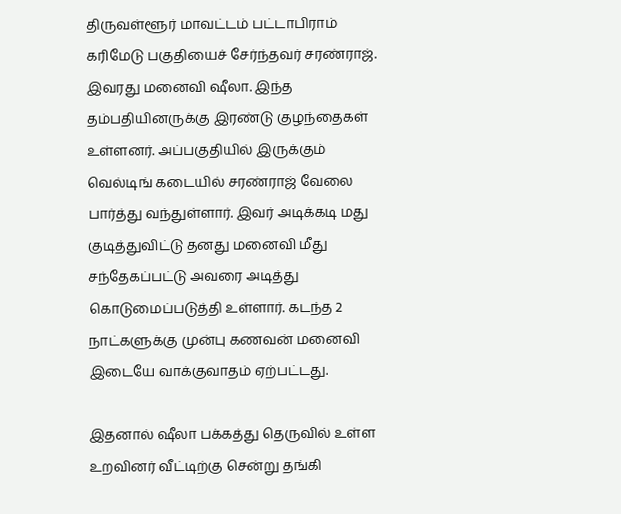திருவள்ளூர் மாவட்டம் பட்டாபிராம் கரிமேடு பகுதியைச் சேர்ந்தவர் சரண்ராஜ். இவரது மனைவி ஷீலா. இந்த தம்பதியினருக்கு இரண்டு குழந்தைகள் உள்ளனர். அப்பகுதியில் இருக்கும் வெல்டிங் கடையில் சரண்ராஜ் வேலை பார்த்து வந்துள்ளார். இவர் அடிக்கடி மது குடித்துவிட்டு தனது மனைவி மீது சந்தேகப்பட்டு அவரை அடித்து கொடுமைப்படுத்தி உள்ளார். கடந்த 2 நாட்களுக்கு முன்பு கணவன் மனைவி இடையே வாக்குவாதம் ஏற்பட்டது.

இதனால் ஷீலா பக்கத்து தெருவில் உள்ள உறவினர் வீட்டிற்கு சென்று தங்கி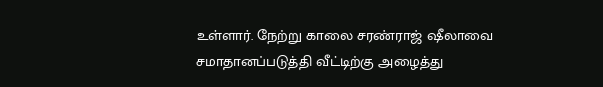உள்ளார். நேற்று காலை சரண்ராஜ் ஷீலாவை சமாதானப்படுத்தி வீட்டிற்கு அழைத்து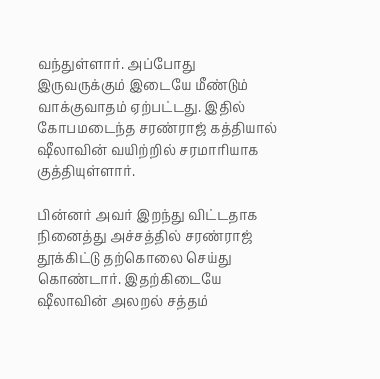வந்துள்ளார். அப்போது இருவருக்கும் இடையே மீண்டும் வாக்குவாதம் ஏற்பட்டது. இதில் கோபமடைந்த சரண்ராஜ் கத்தியால் ஷீலாவின் வயிற்றில் சரமாரியாக குத்தியுள்ளார்.

பின்னர் அவர் இறந்து விட்டதாக நினைத்து அச்சத்தில் சரண்ராஜ் தூக்கிட்டு தற்கொலை செய்து கொண்டார். இதற்கிடையே ஷீலாவின் அலறல் சத்தம்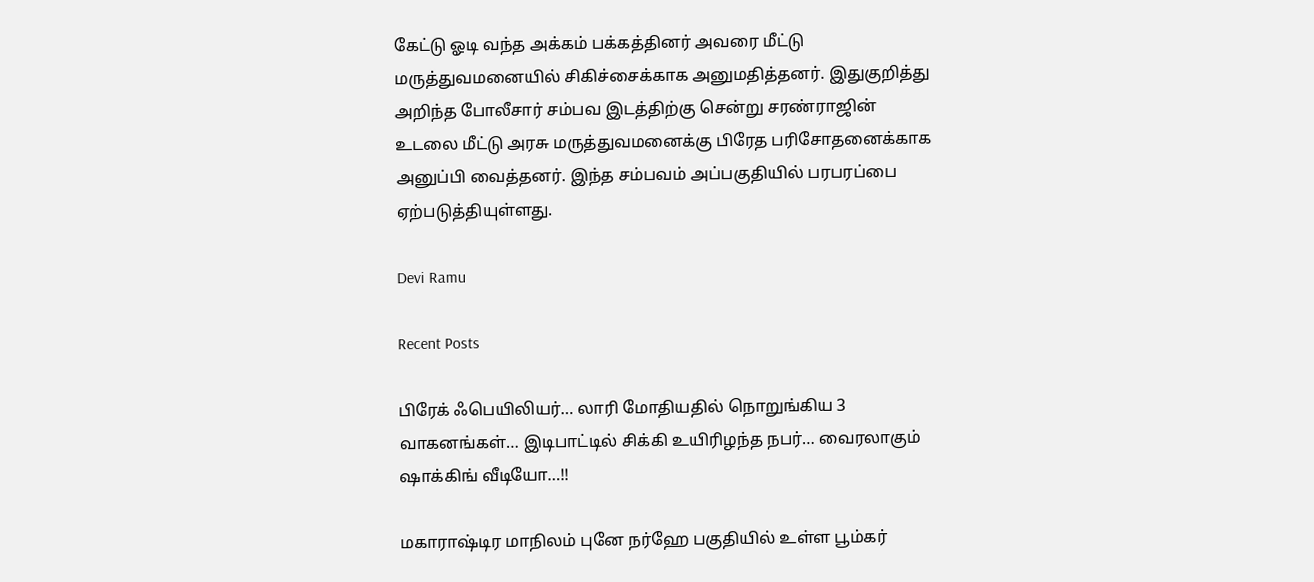கேட்டு ஓடி வந்த அக்கம் பக்கத்தினர் அவரை மீட்டு மருத்துவமனையில் சிகிச்சைக்காக அனுமதித்தனர். இதுகுறித்து அறிந்த போலீசார் சம்பவ இடத்திற்கு சென்று சரண்ராஜின் உடலை மீட்டு அரசு மருத்துவமனைக்கு பிரேத பரிசோதனைக்காக அனுப்பி வைத்தனர். இந்த சம்பவம் அப்பகுதியில் பரபரப்பை ஏற்படுத்தியுள்ளது.

Devi Ramu

Recent Posts

பிரேக் ஃபெயிலியர்… லாரி மோதியதில் நொறுங்கிய 3 வாகனங்கள்… இடிபாட்டில் சிக்கி உயிரிழந்த நபர்… வைரலாகும் ஷாக்கிங் வீடியோ…!!

மகாராஷ்டிர மாநிலம் புனே நர்ஹே பகுதியில் உள்ள பூம்கர்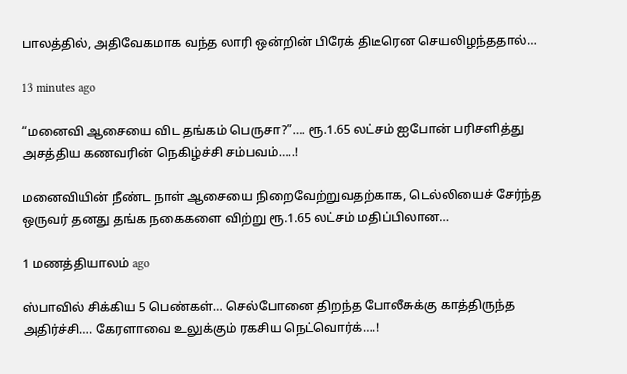பாலத்தில், அதிவேகமாக வந்த லாரி ஒன்றின் பிரேக் திடீரென செயலிழந்ததால்…

13 minutes ago

“மனைவி ஆசையை விட தங்கம் பெருசா?”…. ரூ.1.65 லட்சம் ஐபோன் பரிசளித்து அசத்திய கணவரின் நெகிழ்ச்சி சம்பவம்…..!

மனைவியின் நீண்ட நாள் ஆசையை நிறைவேற்றுவதற்காக, டெல்லியைச் சேர்ந்த ஒருவர் தனது தங்க நகைகளை விற்று ரூ.1.65 லட்சம் மதிப்பிலான…

1 மணத்தியாலம் ago

ஸ்பாவில் சிக்கிய 5 பெண்கள்… செல்போனை திறந்த போலீசுக்கு காத்திருந்த அதிர்ச்சி…. கேரளாவை உலுக்கும் ரகசிய நெட்வொர்க்….!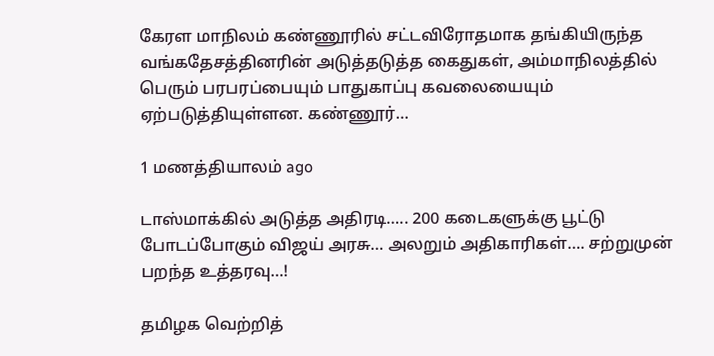கேரள மாநிலம் கண்ணூரில் சட்டவிரோதமாக தங்கியிருந்த வங்கதேசத்தினரின் அடுத்தடுத்த கைதுகள், அம்மாநிலத்தில் பெரும் பரபரப்பையும் பாதுகாப்பு கவலையையும் ஏற்படுத்தியுள்ளன. கண்ணூர்…

1 மணத்தியாலம் ago

டாஸ்மாக்கில் அடுத்த அதிரடி….. 200 கடைகளுக்கு பூட்டு போடப்போகும் விஜய் அரசு… அலறும் அதிகாரிகள்…. சற்றுமுன் பறந்த உத்தரவு…!

தமிழக வெற்றித்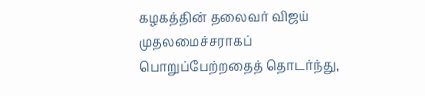கழகத்தின் தலைவர் விஜய் முதலமைச்சராகப் பொறுப்பேற்றதைத் தொடர்ந்து,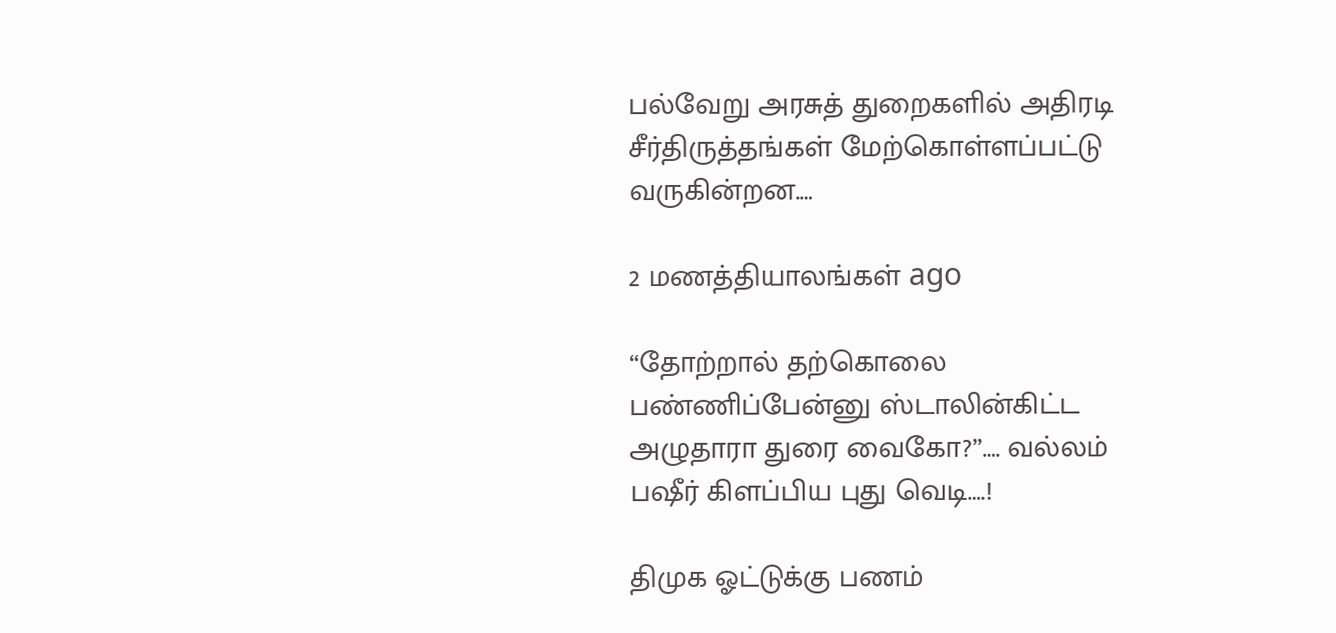பல்வேறு அரசுத் துறைகளில் அதிரடி சீர்திருத்தங்கள் மேற்கொள்ளப்பட்டு வருகின்றன.…

2 மணத்தியாலங்கள் ago

“தோற்றால் தற்கொலை பண்ணிப்பேன்னு ஸ்டாலின்கிட்ட அழுதாரா துரை வைகோ?”…. வல்லம் பஷீர் கிளப்பிய புது வெடி….!

திமுக ஓட்டுக்கு பணம்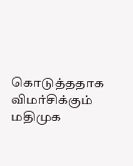கொடுத்ததாக விமர்சிக்கும் மதிமுக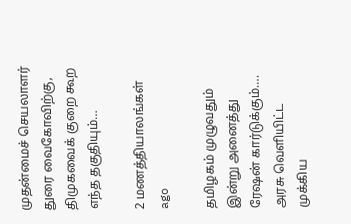முதன்மைச் செயலாளர் துரை வைகோவிற்கு, திமுகவைக் குறை கூற எந்த தகுதியும்…

2 மணத்தியாலங்கள் ago

தமிழகம் முழுவதும் இன்று அனைத்து ரேஷன் கார்டுக்கும்…. அரசு வெளியிட்ட முக்கிய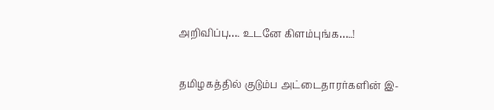அறிவிப்பு…. உடனே கிளம்புங்க…..!

தமிழகத்தில் குடும்ப அட்டைதாரர்களின் இ-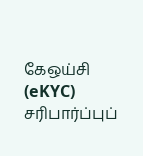கேஒய்சி (eKYC) சரிபார்ப்புப்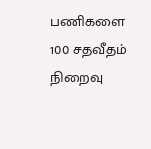பணிகளை 100 சதவீதம் நிறைவு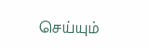செய்யும்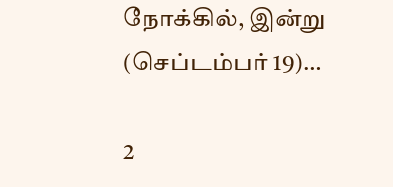நோக்கில், இன்று (செப்டம்பர் 19)…

2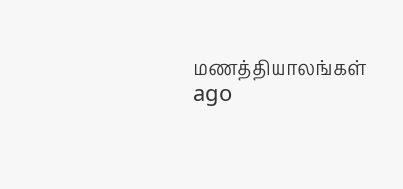மணத்தியாலங்கள் ago